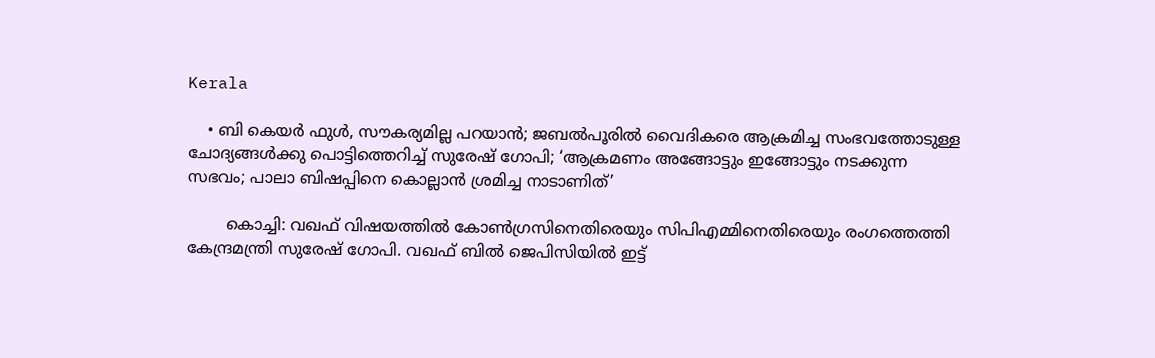Kerala

    • ബി കെയര്‍ ഫുള്‍, സൗകര്യമില്ല പറയാന്‍; ജബല്‍പൂരില്‍ വൈദികരെ ആക്രമിച്ച സംഭവത്തോടുള്ള ചോദ്യങ്ങള്‍ക്കു പൊട്ടിത്തെറിച്ച് സുരേഷ് ഗോപി; ‘ആക്രമണം അങ്ങോട്ടും ഇങ്ങോട്ടും നടക്കുന്ന സഭവം; പാലാ ബിഷപ്പിനെ കൊല്ലാന്‍ ശ്രമിച്ച നാടാണിത്’

        കൊച്ചി: വഖഫ് വിഷയത്തില്‍ കോണ്‍ഗ്രസിനെതിരെയും സിപിഎമ്മിനെതിരെയും രംഗത്തെത്തി കേന്ദ്രമന്ത്രി സുരേഷ് ഗോപി. വഖഫ് ബില്‍ ജെപിസിയില്‍ ഇട്ട്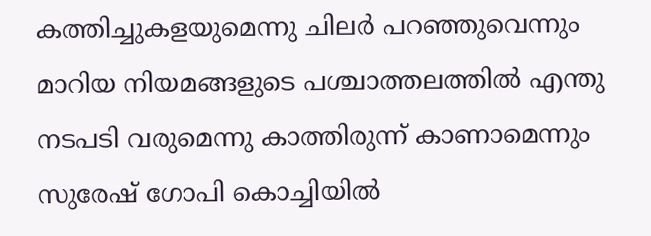കത്തിച്ചുകളയുമെന്നു ചിലര്‍ പറഞ്ഞുവെന്നും മാറിയ നിയമങ്ങളുടെ പശ്ചാത്തലത്തില്‍ എന്തു നടപടി വരുമെന്നു കാത്തിരുന്ന് കാണാമെന്നും സുരേഷ് ഗോപി കൊച്ചിയില്‍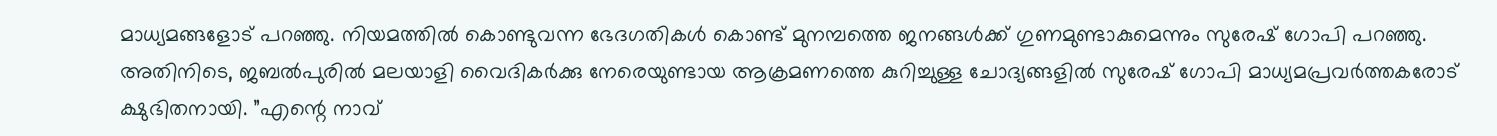മാധ്യമങ്ങളോട് പറഞ്ഞു. നിയമത്തില്‍ കൊണ്ടുവന്ന ഭേദഗതികള്‍ കൊണ്ട് മുനമ്പത്തെ ജനങ്ങള്‍ക്ക് ഗുണമുണ്ടാകുമെന്നും സുരേഷ് ഗോപി പറഞ്ഞു. അതിനിടെ, ജബല്‍പുരില്‍ മലയാളി വൈദികര്‍ക്കു നേരെയുണ്ടായ ആക്രമണത്തെ കുറിച്ചുള്ള ചോദ്യങ്ങളില്‍ സുരേഷ് ഗോപി മാധ്യമപ്രവര്‍ത്തകരോട് ക്ഷുഭിതനായി. ”എന്റെ നാവ്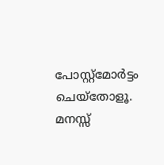പോസ്റ്റ്‌മോര്‍ട്ടം ചെയ്‌തോളൂ. മനസ്സ്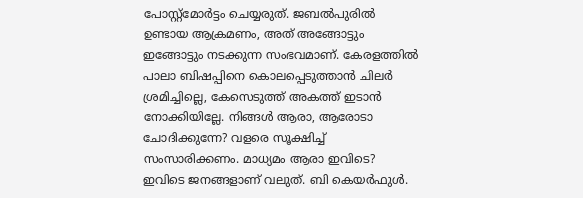പോസ്റ്റ്‌മോര്‍ട്ടം ചെയ്യരുത്. ജബല്‍പുരില്‍ ഉണ്ടായ ആക്രമണം, അത് അങ്ങോട്ടും ഇങ്ങോട്ടും നടക്കുന്ന സംഭവമാണ്. കേരളത്തില്‍ പാലാ ബിഷപ്പിനെ കൊലപ്പെടുത്താന്‍ ചിലര്‍ ശ്രമിച്ചില്ലെ, കേസെടുത്ത് അകത്ത് ഇടാന്‍ നോക്കിയില്ലേ. നിങ്ങള്‍ ആരാ, ആരോടാ ചോദിക്കുന്നേ? വളരെ സൂക്ഷിച്ച് സംസാരിക്കണം. മാധ്യമം ആരാ ഇവിടെ? ഇവിടെ ജനങ്ങളാണ് വലുത്. ബി കെയര്‍ഫുള്‍.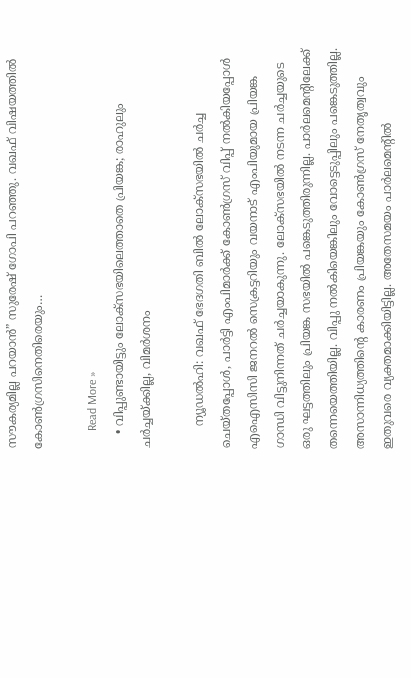സൗകര്യമില്ല പറയാന്‍” സുരേഷ് ഗോപി പറഞ്ഞു. വഖഫ് വിഷയത്തില്‍ കോണ്‍ഗ്രസിനെതിരെയും…

      Read More »
    • വിപ്പുണ്ടായിട്ടും ലോക്സഭയിലെത്താതെ പ്രിയങ്ക; രാഹുലും ചര്‍ച്ചയ്ക്കില്ല, വിമര്‍ശനം

      ന്യൂഡല്‍ഹി: വഖഫ് ഭേദഗതി ബില്‍ ലോക്സഭയില്‍ ചര്‍ച്ച ചെയ്തപ്പോള്‍, പാര്‍ട്ടി എംപിമാര്‍ക്ക് കോണ്‍ഗ്രസ് വിപ്പ് നല്‍കിയപ്പോള്‍ എഐസിസി ജനറല്‍ സെക്രട്ടറിയും വയനാട് എംപിയുമായ പ്രിയങ്ക ഗാന്ധി വിട്ടുനിന്നത് ചര്‍ച്ചയാകുന്നു. ലോക്സഭയില്‍ നടന്ന ചര്‍ച്ചയുടെ ഒരു ഘട്ടത്തിലും പ്രിയങ്ക സഭയില്‍ പങ്കെടുത്തിരുന്നില്ല. പാര്‍ലമെന്റിലേക്ക് തന്നെയെത്തിയില്ല. വിപ്പു നല്‍കിയെങ്കിലും വോട്ടെടുപ്പിലും പങ്കെടുത്തില്ല. അസാന്നിധ്യത്തിന്റെ കാരണം പ്രിയങ്കയും കോണ്‍ഗ്രസ് നേതൃത്വവും ഇതുവരെ വ്യക്തമാക്കിയിട്ടില്ല. അതേസമയം പാര്‍ലമെന്റില്‍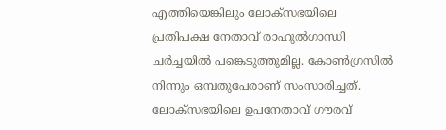എത്തിയെങ്കിലും ലോക്സഭയിലെ പ്രതിപക്ഷ നേതാവ് രാഹുല്‍ഗാന്ധി ചര്‍ച്ചയില്‍ പങ്കെടുത്തുമില്ല. കോണ്‍ഗ്രസില്‍ നിന്നും ഒമ്പതുപേരാണ് സംസാരിച്ചത്. ലോക്സഭയിലെ ഉപനേതാവ് ഗൗരവ്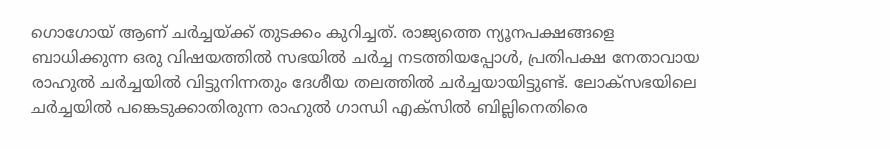ഗൊഗോയ് ആണ് ചര്‍ച്ചയ്ക്ക് തുടക്കം കുറിച്ചത്. രാജ്യത്തെ ന്യൂനപക്ഷങ്ങളെ ബാധിക്കുന്ന ഒരു വിഷയത്തില്‍ സഭയില്‍ ചര്‍ച്ച നടത്തിയപ്പോള്‍, പ്രതിപക്ഷ നേതാവായ രാഹുല്‍ ചര്‍ച്ചയില്‍ വിട്ടുനിന്നതും ദേശീയ തലത്തില്‍ ചര്‍ച്ചയായിട്ടുണ്ട്. ലോക്സഭയിലെ ചര്‍ച്ചയില്‍ പങ്കെടുക്കാതിരുന്ന രാഹുല്‍ ഗാന്ധി എക്സില്‍ ബില്ലിനെതിരെ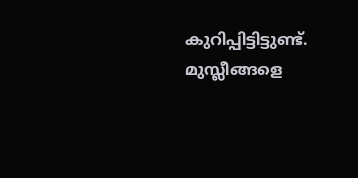കുറിപ്പിട്ടിട്ടുണ്ട്. മുസ്ലീങ്ങളെ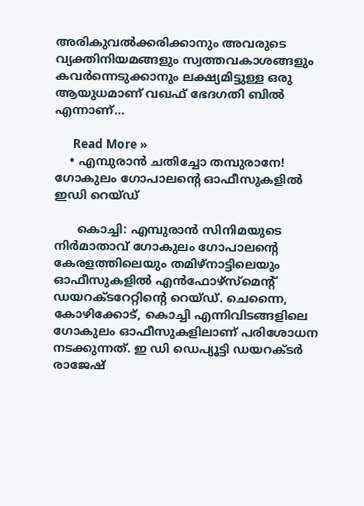അരികുവല്‍ക്കരിക്കാനും അവരുടെ വ്യക്തിനിയമങ്ങളും സ്വത്തവകാശങ്ങളും കവര്‍ന്നെടുക്കാനും ലക്ഷ്യമിട്ടുള്ള ഒരു ആയുധമാണ് വഖഫ് ഭേദഗതി ബില്‍ എന്നാണ്…

      Read More »
    • എമ്പുരാന്‍ ചതിച്ചോ തമ്പുരാനേ! ഗോകുലം ഗോപാലന്റെ ഓഫീസുകളില്‍ ഇഡി റെയ്ഡ്

      കൊച്ചി: എമ്പുരാന്‍ സിനിമയുടെ നിര്‍മാതാവ് ഗോകുലം ഗോപാലന്റെ കേരളത്തിലെയും തമിഴ്‌നാട്ടിലെയും ഓഫീസുകളില്‍ എന്‍ഫോഴ്‌സ്‌മെന്റ് ഡയറക്ടറേറ്റിന്റെ റെയ്ഡ്. ചെന്നൈ, കോഴിക്കോട്, കൊച്ചി എന്നിവിടങ്ങളിലെ ഗോകുലം ഓഫീസുകളിലാണ് പരിശോധന നടക്കുന്നത്. ഇ ഡി ഡെപ്യൂട്ടി ഡയറക്ടര്‍ രാജേഷ്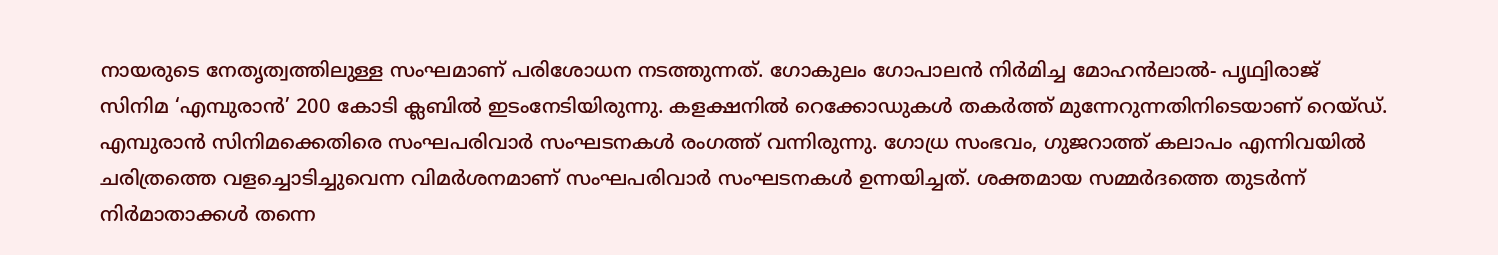നായരുടെ നേതൃത്വത്തിലുള്ള സംഘമാണ് പരിശോധന നടത്തുന്നത്. ഗോകുലം ഗോപാലന്‍ നിര്‍മിച്ച മോഹന്‍ലാല്‍- പൃഥ്വിരാജ് സിനിമ ‘എമ്പുരാന്‍’ 200 കോടി ക്ലബില്‍ ഇടംനേടിയിരുന്നു. കളക്ഷനില്‍ റെക്കോഡുകള്‍ തകര്‍ത്ത് മുന്നേറുന്നതിനിടെയാണ് റെയ്ഡ്. എമ്പുരാന്‍ സിനിമക്കെതിരെ സംഘപരിവാര്‍ സംഘടനകള്‍ രംഗത്ത് വന്നിരുന്നു. ഗോധ്ര സംഭവം, ഗുജറാത്ത് കലാപം എന്നിവയില്‍ ചരിത്രത്തെ വളച്ചൊടിച്ചുവെന്ന വിമര്‍ശനമാണ് സംഘപരിവാര്‍ സംഘടനകള്‍ ഉന്നയിച്ചത്. ശക്തമായ സമ്മര്‍ദത്തെ തുടര്‍ന്ന് നിര്‍മാതാക്കള്‍ തന്നെ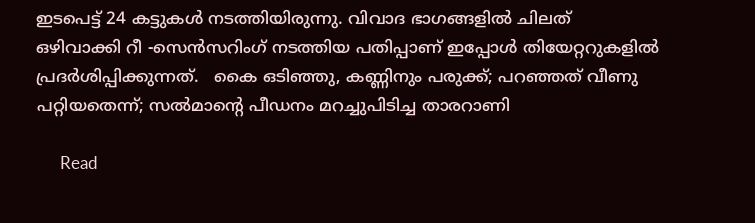ഇടപെട്ട് 24 കട്ടുകള്‍ നടത്തിയിരുന്നു. വിവാദ ഭാഗങ്ങളില്‍ ചിലത് ഒഴിവാക്കി റീ -സെന്‍സറിംഗ് നടത്തിയ പതിപ്പാണ് ഇപ്പോള്‍ തിയേറ്ററുകളില്‍ പ്രദര്‍ശിപ്പിക്കുന്നത്.   കൈ ഒടിഞ്ഞു, കണ്ണിനും പരുക്ക്; പറഞ്ഞത് വീണു പറ്റിയതെന്ന്; സല്‍മാന്റെ പീഡനം മറച്ചുപിടിച്ച താരറാണി

      Read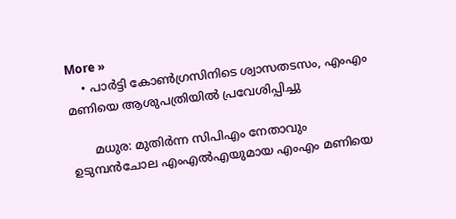More »
    • പാർട്ടി കോൺഗ്രസിനിടെ ശ്വാസതടസം, എംഎം മണിയെ ആശുപത്രിയിൽ പ്രവേശിപ്പിച്ചു

      മധുര: മുതിർന്ന സിപിഎം നേതാവും ഉടുമ്പൻചോല എംഎൽഎയുമായ എംഎം മണിയെ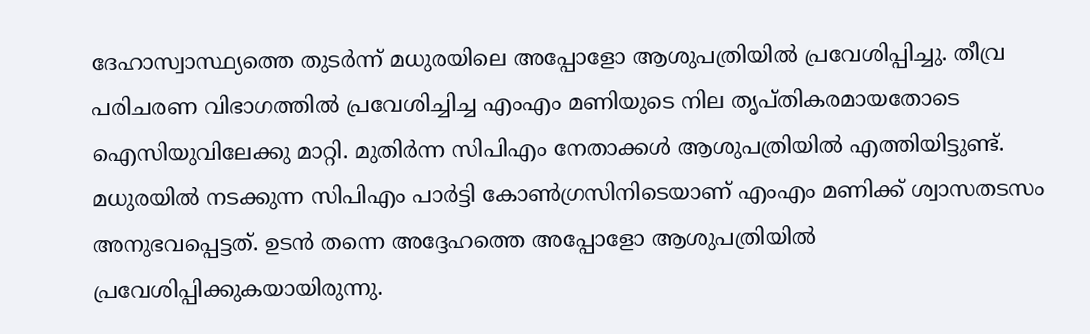ദേഹാസ്വാസ്ഥ്യത്തെ തുടർന്ന് മധുരയിലെ അപ്പോളോ ആശുപത്രിയിൽ പ്രവേശിപ്പിച്ചു. തീവ്ര പരിചരണ വിഭാഗത്തിൽ പ്രവേശിച്ചിച്ച എംഎം മണിയുടെ നില തൃപ്തികരമായതോടെ ഐസിയുവിലേക്കു മാറ്റി. മുതിർന്ന സിപിഎം നേതാക്കൾ ആശുപത്രിയിൽ എത്തിയിട്ടുണ്ട്. മധുരയിൽ നടക്കുന്ന സിപിഎം പാർട്ടി കോൺഗ്രസിനിടെയാണ് എംഎം മണിക്ക് ശ്വാസതടസം അനുഭവപ്പെട്ടത്. ഉടൻ തന്നെ അദ്ദേഹത്തെ അപ്പോളോ ആശുപത്രിയിൽ പ്രവേശിപ്പിക്കുകയായിരുന്നു.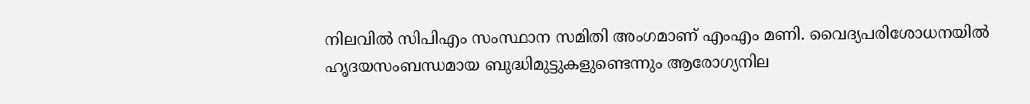നിലവിൽ സിപിഎം സംസ്ഥാന സമിതി അംഗമാണ് എംഎം മണി. വൈദ്യപരിശോധനയിൽ ഹൃദയസംബന്ധമായ ബുദ്ധിമുട്ടുകളുണ്ടെന്നും ആരോഗ്യനില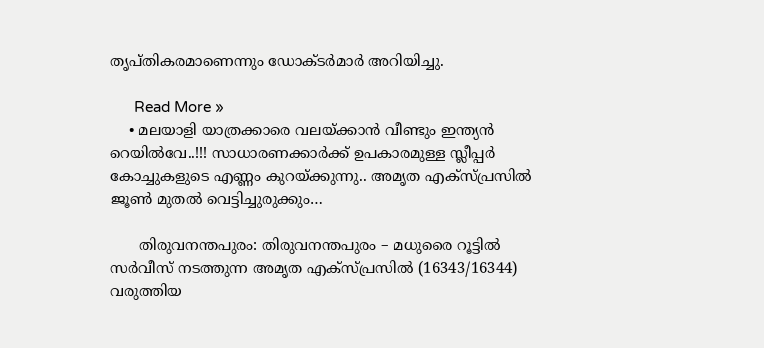തൃപ്തികരമാണെന്നും ഡോക്ടർമാർ അറിയിച്ചു.

      Read More »
    • മലയാളി യാത്രക്കാരെ വലയ്ക്കാൻ വീണ്ടും ഇന്ത്യൻ റെയിൽവേ..!!! സാധാരണക്കാർക്ക് ഉപകാരമുള്ള സ്ലീപ്പർ കോച്ചുകളുടെ എണ്ണം കുറയ്ക്കുന്നു.. അമൃത എക്സ്പ്രസിൽ ജൂൺ മുതൽ വെട്ടിച്ചുരുക്കും…

      തിരുവനന്തപുരം: തിരുവനന്തപുരം – മധുരൈ റൂട്ടില്‍ സര്‍വീസ് നടത്തുന്ന അമൃത എക്‌സ്പ്രസില്‍ (16343/16344) വരുത്തിയ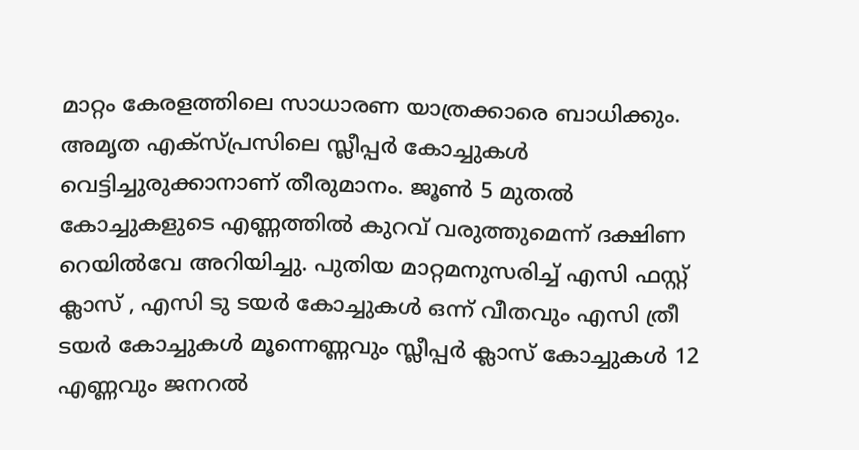മാറ്റം കേരളത്തിലെ സാധാരണ യാത്രക്കാരെ ബാധിക്കും. അമൃത എക്‌സ്പ്രസിലെ സ്ലീപ്പര്‍ കോച്ചുകള്‍ വെട്ടിച്ചുരുക്കാനാണ് തീരുമാനം. ജൂണ്‍ 5 മുതല്‍ കോച്ചുകളുടെ എണ്ണത്തില്‍ കുറവ് വരുത്തുമെന്ന് ദക്ഷിണ റെയില്‍വേ അറിയിച്ചു. പുതിയ മാറ്റമനുസരിച്ച് എസി ഫസ്റ്റ് ക്ലാസ് , എസി ടു ടയര്‍ കോച്ചുകള്‍ ഒന്ന് വീതവും എസി ത്രീ ടയര്‍ കോച്ചുകള്‍ മൂന്നെണ്ണവും സ്ലീപ്പര്‍ ക്ലാസ് കോച്ചുകള്‍ 12 എണ്ണവും ജനറല്‍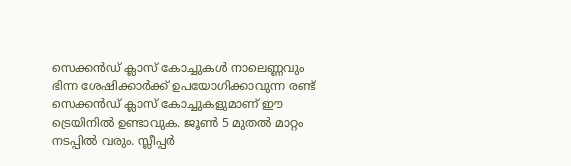സെക്കന്‍ഡ് ക്ലാസ് കോച്ചുകള്‍ നാലെണ്ണവും ഭിന്ന ശേഷിക്കാര്‍ക്ക് ഉപയോഗിക്കാവുന്ന രണ്ട് സെക്കന്‍ഡ് ക്ലാസ് കോച്ചുകളുമാണ് ഈ ട്രെയിനില്‍ ഉണ്ടാവുക. ജൂണ്‍ 5 മുതല്‍ മാറ്റം നടപ്പില്‍ വരും. സ്ലീപ്പര്‍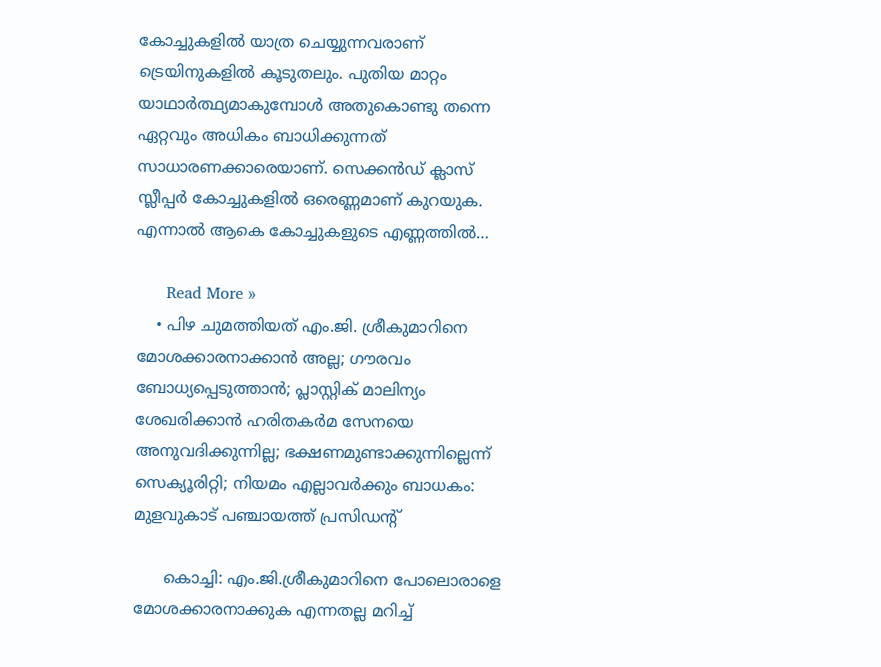കോച്ചുകളില്‍ യാത്ര ചെയ്യുന്നവരാണ് ട്രെയിനുകളില്‍ കൂടുതലും. പുതിയ മാറ്റം യാഥാര്‍ത്ഥ്യമാകുമ്പോള്‍ അതുകൊണ്ടു തന്നെ ഏറ്റവും അധികം ബാധിക്കുന്നത് സാധാരണക്കാരെയാണ്. സെക്കന്‍ഡ് ക്ലാസ് സ്ലീപ്പര്‍ കോച്ചുകളില്‍ ഒരെണ്ണമാണ് കുറയുക. എന്നാല്‍ ആകെ കോച്ചുകളുടെ എണ്ണത്തില്‍…

      Read More »
    • പിഴ ചുമത്തിയത് എം.ജി. ശ്രീകുമാറിനെ മോശക്കാരനാക്കാന്‍ അല്ല; ഗൗരവം ബോധ്യപ്പെടുത്താന്‍; പ്ലാസ്റ്റിക് മാലിന്യം ശേഖരിക്കാന്‍ ഹരിതകര്‍മ സേനയെ അനുവദിക്കുന്നില്ല; ഭക്ഷണമുണ്ടാക്കുന്നില്ലെന്ന് സെക്യൂരിറ്റി; നിയമം എല്ലാവര്‍ക്കും ബാധകം: മുളവുകാട് പഞ്ചായത്ത് പ്രസിഡന്റ്

      കൊച്ചി: എം.ജി.ശ്രീകുമാറിനെ പോലൊരാളെ മോശക്കാരനാക്കുക എന്നതല്ല മറിച്ച്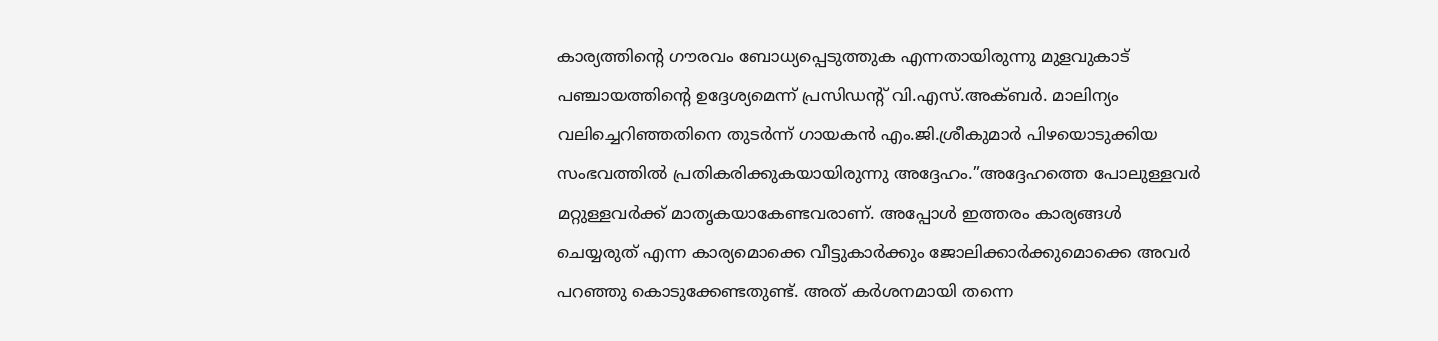കാര്യത്തിന്റെ ഗൗരവം ബോധ്യപ്പെടുത്തുക എന്നതായിരുന്നു മുളവുകാട് പഞ്ചായത്തിന്റെ ഉദ്ദേശ്യമെന്ന് പ്രസിഡന്റ് വി.എസ്.അക്ബര്‍. മാലിന്യം വലിച്ചെറിഞ്ഞതിനെ തുടര്‍ന്ന് ഗായകന്‍ എം.ജി.ശ്രീകുമാര്‍ പിഴയൊടുക്കിയ സംഭവത്തില്‍ പ്രതികരിക്കുകയായിരുന്നു അദ്ദേഹം.”അദ്ദേഹത്തെ പോലുള്ളവര്‍ മറ്റുള്ളവര്‍ക്ക് മാതൃകയാകേണ്ടവരാണ്. അപ്പോള്‍ ഇത്തരം കാര്യങ്ങള്‍ ചെയ്യരുത് എന്ന കാര്യമൊക്കെ വീട്ടുകാര്‍ക്കും ജോലിക്കാര്‍ക്കുമൊക്കെ അവര്‍ പറഞ്ഞു കൊടുക്കേണ്ടതുണ്ട്. അത് കര്‍ശനമായി തന്നെ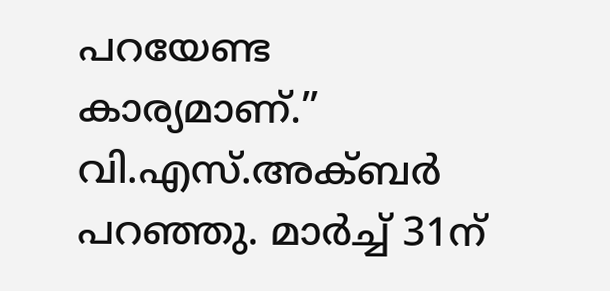പറയേണ്ട കാര്യമാണ്.” വി.എസ്.അക്ബര്‍ പറഞ്ഞു. മാര്‍ച്ച് 31ന്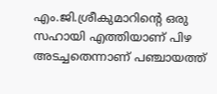എം.ജി.ശ്രീകുമാറിന്റെ ഒരു സഹായി എത്തിയാണ് പിഴ അടച്ചതെന്നാണ് പഞ്ചായത്ത്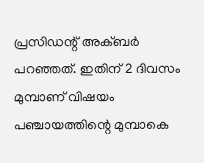പ്രസിഡന്റ് അക്ബര്‍ പറഞ്ഞത്. ഇതിന് 2 ദിവസം മുമ്പാണ് വിഷയം പഞ്ചായത്തിന്റെ മുമ്പാകെ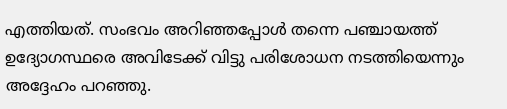എത്തിയത്. സംഭവം അറിഞ്ഞപ്പോള്‍ തന്നെ പഞ്ചായത്ത് ഉദ്യോഗസ്ഥരെ അവിടേക്ക് വിട്ടു പരിശോധന നടത്തിയെന്നും അദ്ദേഹം പറഞ്ഞു.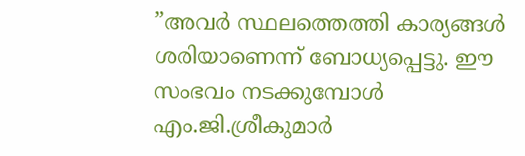”അവര്‍ സ്ഥലത്തെത്തി കാര്യങ്ങള്‍ ശരിയാണെന്ന് ബോധ്യപ്പെട്ടു. ഈ സംഭവം നടക്കുമ്പോള്‍ എം.ജി.ശ്രീകുമാര്‍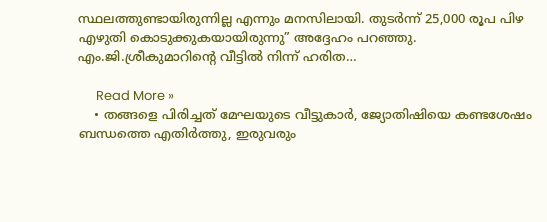സ്ഥലത്തുണ്ടായിരുന്നില്ല എന്നും മനസിലായി. തുടര്‍ന്ന് 25,000 രൂപ പിഴ എഴുതി കൊടുക്കുകയായിരുന്നു” അദ്ദേഹം പറഞ്ഞു. എം.ജി.ശ്രീകുമാറിന്റെ വീട്ടില്‍ നിന്ന് ഹരിത…

      Read More »
    • തങ്ങളെ പിരിച്ചത് മേഘയുടെ വീട്ടുകാർ, ജ്യോതിഷിയെ കണ്ടശേഷം ബന്ധത്തെ എതിർത്തു, ഇരുവരും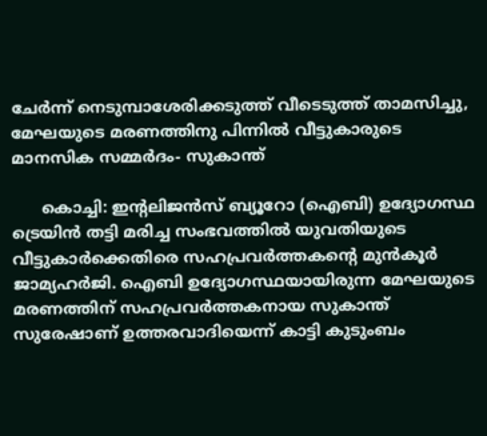ചേർന്ന് നെടുമ്പാശേരിക്കടുത്ത് വീടെടുത്ത് താമസിച്ചു, മേഘയുടെ മരണത്തിനു പിന്നിൽ വീട്ടുകാരുടെ മാനസിക സമ്മർദം- സുകാന്ത്

      കൊച്ചി: ഇന്റലിജൻസ് ബ്യൂറോ (ഐബി) ഉദ്യോഗസ്ഥ ട്രെയിൻ തട്ടി മരിച്ച സംഭവത്തിൽ യുവതിയുടെ വീട്ടുകാർക്കെതിരെ സഹപ്രവർത്തകന്റെ മുൻകൂർ ജാമ്യഹർജി. ഐബി ഉദ്യോഗസ്ഥയായിരുന്ന മേഘയുടെ മരണത്തിന് സഹപ്രവർത്തകനായ സുകാന്ത് സുരേഷാണ് ഉത്തരവാദിയെന്ന് കാട്ടി കുടുംബം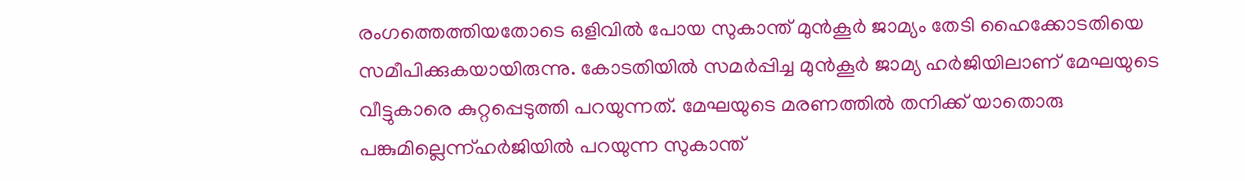രംഗത്തെത്തിയതോടെ ഒളിവിൽ പോയ സുകാന്ത് മുൻകൂർ ജാമ്യം തേടി ഹൈക്കോടതിയെ സമീപിക്കുകയായിരുന്നു. കോടതിയിൽ സമർപ്പിച്ച മുൻകൂർ ജാമ്യ ഹർജിയിലാണ് മേഘയുടെ വീട്ടുകാരെ കുറ്റപ്പെടുത്തി പറയുന്നത്. മേഘയുടെ മരണത്തിൽ തനിക്ക് യാതൊരു പങ്കുമില്ലെന്ന്ഹർജിയിൽ പറയുന്ന സുകാന്ത്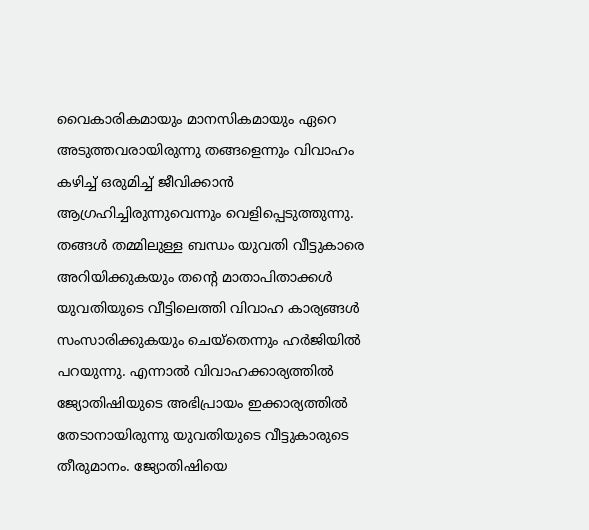വൈകാരികമായും മാനസികമായും ഏറെ അടുത്തവരായിരുന്നു തങ്ങളെന്നും വിവാഹം കഴിച്ച് ഒരുമിച്ച് ജീവിക്കാൻ ആഗ്രഹിച്ചിരുന്നുവെന്നും വെളിപ്പെടുത്തുന്നു. തങ്ങൾ തമ്മിലുള്ള ബന്ധം യുവതി വീട്ടുകാരെ അറിയിക്കുകയും തന്റെ മാതാപിതാക്കൾ യുവതിയുടെ വീട്ടിലെത്തി വിവാഹ കാര്യങ്ങൾ സംസാരിക്കുകയും ചെയ്തെന്നും ഹർജിയിൽ പറയുന്നു. എന്നാൽ വിവാഹക്കാര്യത്തിൽ ജ്യോതിഷിയുടെ അഭിപ്രായം ഇക്കാര്യത്തിൽ തേടാനായിരുന്നു യുവതിയുടെ വീട്ടുകാരുടെ തീരുമാനം. ജ്യോതിഷിയെ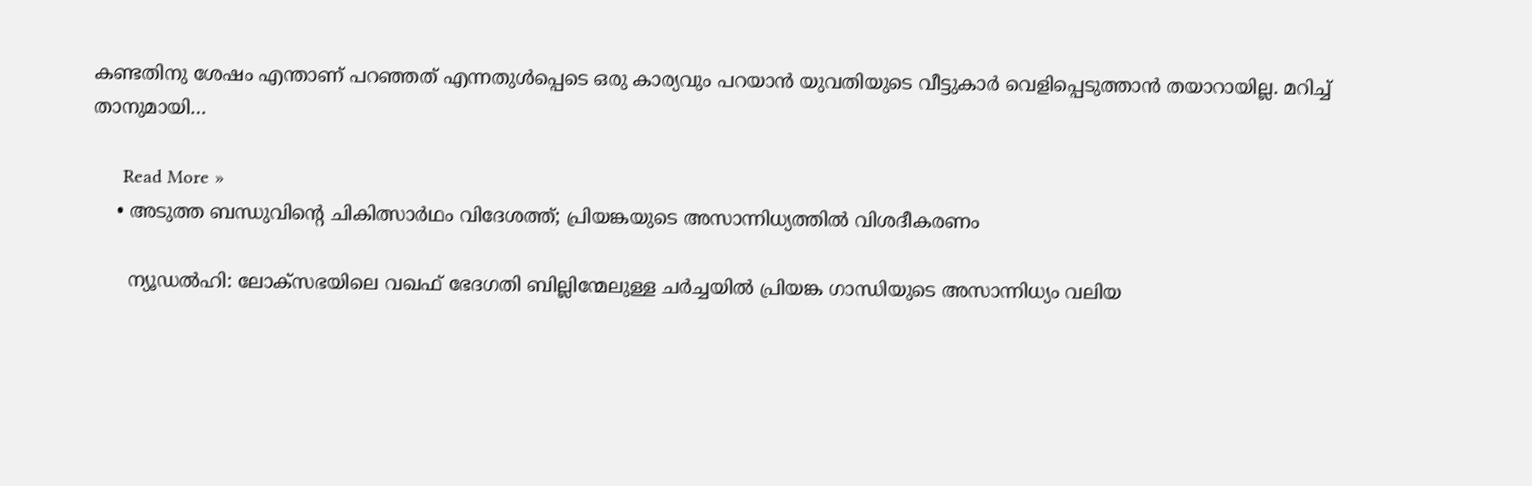കണ്ടതിനു ശേഷം എന്താണ് പറഞ്ഞത് എന്നതുൾപ്പെടെ ഒരു കാര്യവും പറയാൻ യുവതിയുടെ വീട്ടുകാർ വെളിപ്പെടുത്താൻ തയാറായില്ല. മറിച്ച് താനുമായി…

      Read More »
    • അടുത്ത ബന്ധുവിന്റെ ചികിത്സാര്‍ഥം വിദേശത്ത്; പ്രിയങ്കയുടെ അസാന്നിധ്യത്തില്‍ വിശദീകരണം

      ന്യൂഡല്‍ഹി: ലോക്സഭയിലെ വഖഫ് ഭേദഗതി ബില്ലിന്മേലുള്ള ചര്‍ച്ചയില്‍ പ്രിയങ്ക ഗാന്ധിയുടെ അസാന്നിധ്യം വലിയ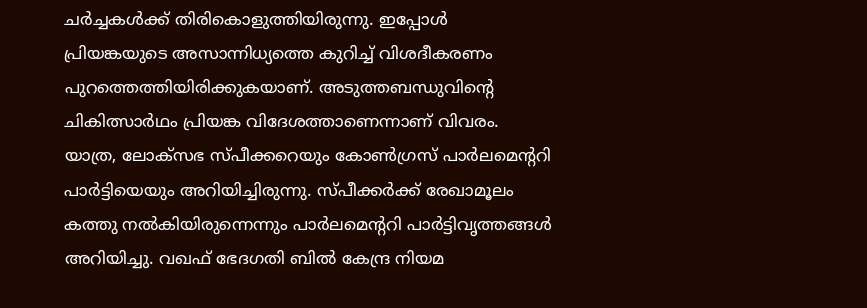ചര്‍ച്ചകള്‍ക്ക് തിരികൊളുത്തിയിരുന്നു. ഇപ്പോള്‍ പ്രിയങ്കയുടെ അസാന്നിധ്യത്തെ കുറിച്ച് വിശദീകരണം പുറത്തെത്തിയിരിക്കുകയാണ്. അടുത്തബന്ധുവിന്റെ ചികിത്സാര്‍ഥം പ്രിയങ്ക വിദേശത്താണെന്നാണ് വിവരം. യാത്ര, ലോക്സഭ സ്പീക്കറെയും കോണ്‍ഗ്രസ് പാര്‍ലമെന്ററി പാര്‍ട്ടിയെയും അറിയിച്ചിരുന്നു. സ്പീക്കര്‍ക്ക് രേഖാമൂലം കത്തു നല്‍കിയിരുന്നെന്നും പാര്‍ലമെന്ററി പാര്‍ട്ടിവൃത്തങ്ങള്‍ അറിയിച്ചു. വഖഫ് ഭേദഗതി ബില്‍ കേന്ദ്ര നിയമ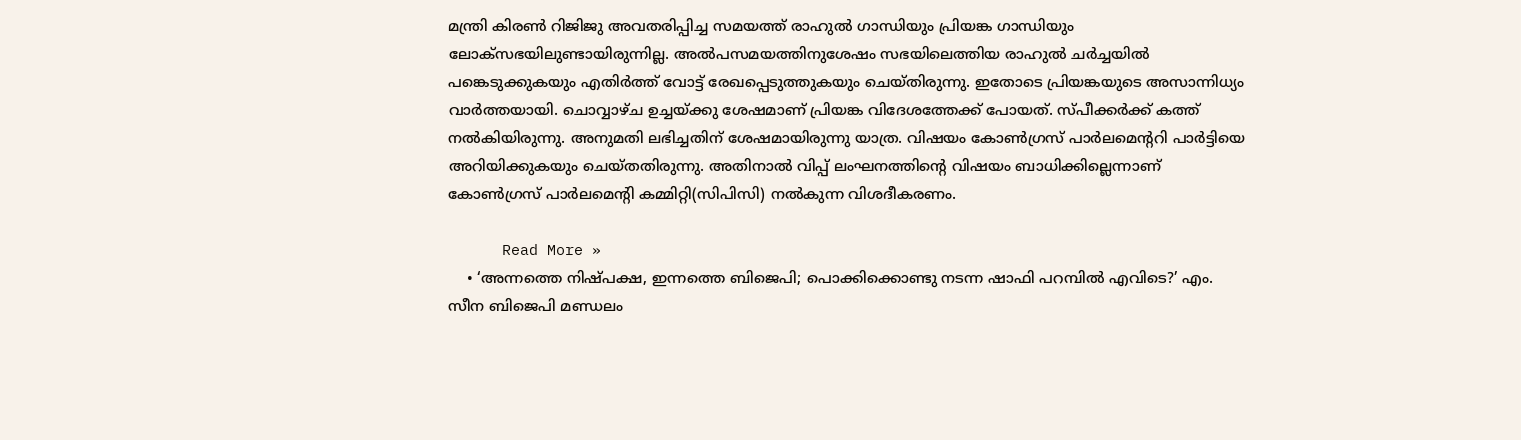മന്ത്രി കിരണ്‍ റിജിജു അവതരിപ്പിച്ച സമയത്ത് രാഹുല്‍ ഗാന്ധിയും പ്രിയങ്ക ഗാന്ധിയും ലോക്സഭയിലുണ്ടായിരുന്നില്ല. അല്‍പസമയത്തിനുശേഷം സഭയിലെത്തിയ രാഹുല്‍ ചര്‍ച്ചയില്‍ പങ്കെടുക്കുകയും എതിര്‍ത്ത് വോട്ട് രേഖപ്പെടുത്തുകയും ചെയ്തിരുന്നു. ഇതോടെ പ്രിയങ്കയുടെ അസാന്നിധ്യം വാര്‍ത്തയായി. ചൊവ്വാഴ്ച ഉച്ചയ്ക്കു ശേഷമാണ് പ്രിയങ്ക വിദേശത്തേക്ക് പോയത്. സ്പീക്കര്‍ക്ക് കത്ത് നല്‍കിയിരുന്നു. അനുമതി ലഭിച്ചതിന് ശേഷമായിരുന്നു യാത്ര. വിഷയം കോണ്‍ഗ്രസ് പാര്‍ലമെന്ററി പാര്‍ട്ടിയെ അറിയിക്കുകയും ചെയ്തതിരുന്നു. അതിനാല്‍ വിപ്പ് ലംഘനത്തിന്റെ വിഷയം ബാധിക്കില്ലെന്നാണ് കോണ്‍ഗ്രസ് പാര്‍ലമെന്റി കമ്മിറ്റി(സിപിസി) നല്‍കുന്ന വിശദീകരണം.

      Read More »
    • ‘അന്നത്തെ നിഷ്പക്ഷ, ഇന്നത്തെ ബിജെപി; പൊക്കിക്കൊണ്ടു നടന്ന ഷാഫി പറമ്പില്‍ എവിടെ?’ എം. സീന ബിജെപി മണ്ഡലം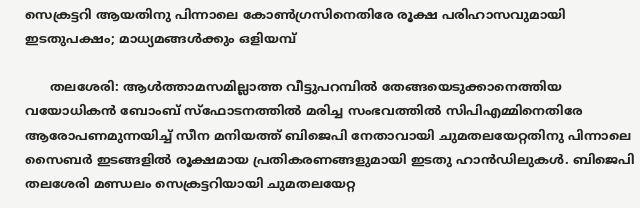സെക്രട്ടറി ആയതിനു പിന്നാലെ കോണ്‍ഗ്രസിനെതിരേ രൂക്ഷ പരിഹാസവുമായി ഇടതുപക്ഷം; മാധ്യമങ്ങള്‍ക്കും ഒളിയമ്പ്

      തലശേരി: ആള്‍ത്താമസമില്ലാത്ത വീട്ടുപറമ്പില്‍ തേങ്ങയെടുക്കാനെത്തിയ വയോധികന്‍ ബോംബ് സ്‌ഫോടനത്തില്‍ മരിച്ച സംഭവത്തില്‍ സിപിഎമ്മിനെതിരേ ആരോപണമുന്നയിച്ച് സീന മനിയത്ത് ബിജെപി നേതാവായി ചുമതലയേറ്റതിനു പിന്നാലെ സൈബര്‍ ഇടങ്ങളില്‍ രൂക്ഷമായ പ്രതികരണങ്ങളുമായി ഇടതു ഹാന്‍ഡിലുകള്‍. ബിജെപി തലശേരി മണ്ഡലം സെക്രട്ടറിയായി ചുമതലയേറ്റ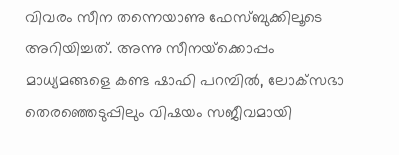വിവരം സീന തന്നെയാണു ഫേസ്ബുക്കിലൂടെ അറിയിച്ചത്. അന്നു സീനയ്‌ക്കൊപ്പം മാധ്യമങ്ങളെ കണ്ട ഷാഫി പറമ്പില്‍, ലോക്‌സഭാ തെരഞ്ഞെടുപ്പിലും വിഷയം സജീവമായി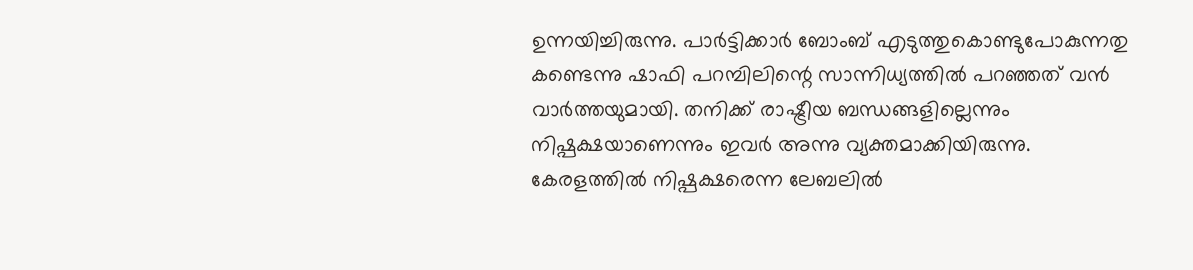ഉന്നയിച്ചിരുന്നു. പാര്‍ട്ടിക്കാര്‍ ബോംബ് എടുത്തുകൊണ്ടുപോകുന്നതു കണ്ടെന്നു ഷാഫി പറമ്പിലിന്റെ സാന്നിധ്യത്തില്‍ പറഞ്ഞത് വന്‍ വാര്‍ത്തയുമായി. തനിക്ക് രാഷ്ട്രീയ ബന്ധങ്ങളില്ലെന്നും നിഷ്പക്ഷയാണെന്നും ഇവര്‍ അന്നു വ്യക്തമാക്കിയിരുന്നു. കേരളത്തില്‍ നിഷ്പക്ഷരെന്ന ലേബലില്‍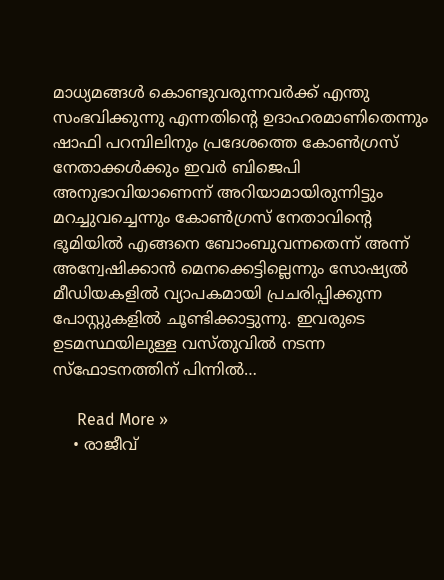മാധ്യമങ്ങള്‍ കൊണ്ടുവരുന്നവര്‍ക്ക് എന്തു സംഭവിക്കുന്നു എന്നതിന്റെ ഉദാഹരമാണിതെന്നും ഷാഫി പറമ്പിലിനും പ്രദേശത്തെ കോണ്‍ഗ്രസ് നേതാക്കള്‍ക്കും ഇവര്‍ ബിജെപി അനുഭാവിയാണെന്ന് അറിയാമായിരുന്നിട്ടും മറച്ചുവച്ചെന്നും കോണ്‍ഗ്രസ് നേതാവിന്റെ ഭൂമിയില്‍ എങ്ങനെ ബോംബുവന്നതെന്ന് അന്ന് അന്വേഷിക്കാന്‍ മെനക്കെട്ടില്ലെന്നും സോഷ്യല്‍ മീഡിയകളില്‍ വ്യാപകമായി പ്രചരിപ്പിക്കുന്ന പോസ്റ്റുകളില്‍ ചൂണ്ടിക്കാട്ടുന്നു. ഇവരുടെ ഉടമസ്ഥയിലുള്ള വസ്തുവില്‍ നടന്ന സ്‌ഫോടനത്തിന് പിന്നില്‍…

      Read More »
    • രാജീവ്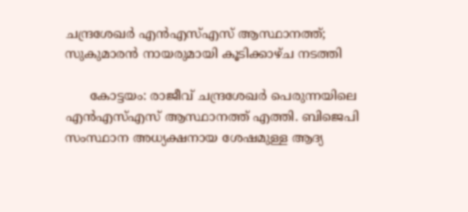ചന്ദ്രശേഖര്‍ എന്‍എസ്എസ് ആസ്ഥാനത്ത്; സുകുമാരന്‍ നായരുമായി കൂടിക്കാഴ്ച നടത്തി

      കോട്ടയം: രാജീവ് ചന്ദ്രശേഖര്‍ പെരുന്നയിലെ എന്‍എസ്എസ് ആസ്ഥാനത്ത് എത്തി. ബിജെപി സംസ്ഥാന അധ്യക്ഷനായ ശേഷമുള്ള ആദ്യ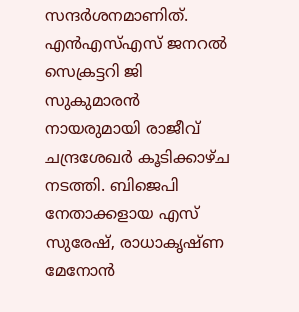സന്ദര്‍ശനമാണിത്. എന്‍എസ്എസ് ജനറല്‍ സെക്രട്ടറി ജി സുകുമാരന്‍ നായരുമായി രാജീവ് ചന്ദ്രശേഖര്‍ കൂടിക്കാഴ്ച നടത്തി. ബിജെപി നേതാക്കളായ എസ് സുരേഷ്, രാധാകൃഷ്ണ മേനോന്‍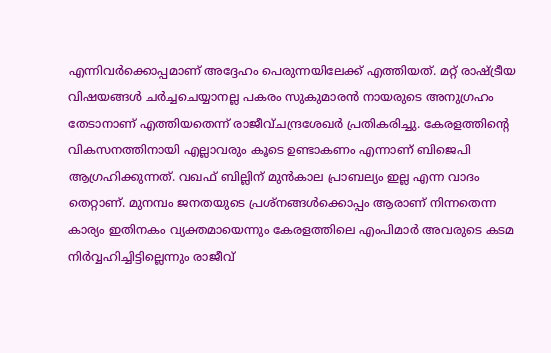എന്നിവര്‍ക്കൊപ്പമാണ് അദ്ദേഹം പെരുന്നയിലേക്ക് എത്തിയത്. മറ്റ് രാഷ്ട്രീയ വിഷയങ്ങള്‍ ചര്‍ച്ചചെയ്യാനല്ല പകരം സുകുമാരന്‍ നായരുടെ അനുഗ്രഹം തേടാനാണ് എത്തിയതെന്ന് രാജീവ്ചന്ദ്രശേഖര്‍ പ്രതികരിച്ചു. കേരളത്തിന്റെ വികസനത്തിനായി എല്ലാവരും കൂടെ ഉണ്ടാകണം എന്നാണ് ബിജെപി ആഗ്രഹിക്കുന്നത്. വഖഫ് ബില്ലിന് മുന്‍കാല പ്രാബല്യം ഇല്ല എന്ന വാദം തെറ്റാണ്. മുനമ്പം ജനതയുടെ പ്രശ്‌നങ്ങള്‍ക്കൊപ്പം ആരാണ് നിന്നതെന്ന കാര്യം ഇതിനകം വ്യക്തമായെന്നും കേരളത്തിലെ എംപിമാര്‍ അവരുടെ കടമ നിര്‍വ്വഹിച്ചിട്ടില്ലെന്നും രാജീവ്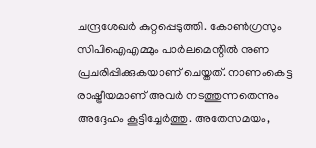ചന്ദ്രശേഖര്‍ കുറ്റപ്പെടുത്തി. കോണ്‍ഗ്രസും സിപിഐഎമ്മും പാര്‍ലമെന്റില്‍ നുണ പ്രചരിപ്പിക്കുകയാണ് ചെയ്തത്. നാണംകെട്ട രാഷ്ട്രീയമാണ് അവര്‍ നടത്തുന്നതെന്നും അദ്ദേഹം കൂട്ടിച്ചേര്‍ത്തു. അതേസമയം,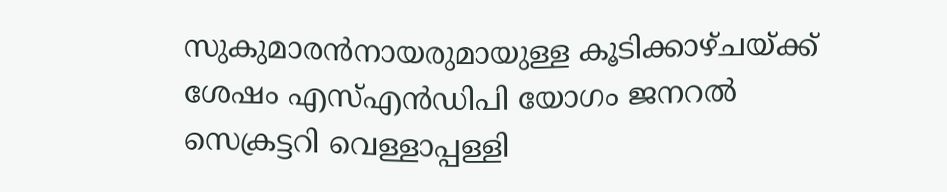സുകുമാരന്‍നായരുമായുള്ള കൂടിക്കാഴ്ചയ്ക്ക് ശേഷം എസ്എന്‍ഡിപി യോഗം ജനറല്‍ സെക്രട്ടറി വെള്ളാപ്പള്ളി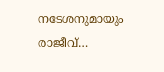നടേശനുമായും രാജീവ്…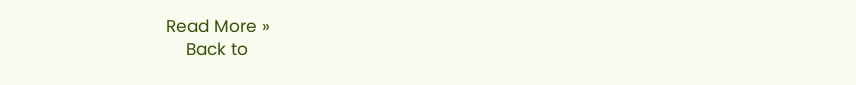Read More »
    Back to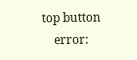top button
    error: